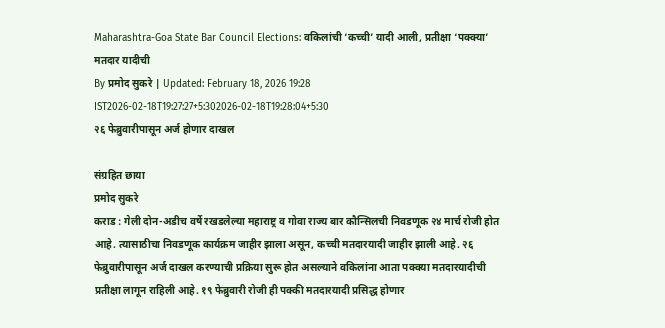Maharashtra-Goa State Bar Council Elections: वकिलांची ‘कच्ची’ यादी आली, प्रतीक्षा ‘पक्क्या’ मतदार यादीची
By प्रमोद सुकरे | Updated: February 18, 2026 19:28 IST2026-02-18T19:27:27+5:302026-02-18T19:28:04+5:30
२६ फेब्रुवारीपासून अर्ज होणार दाखल

संग्रहित छाया
प्रमोद सुकरे
कराड : गेली दोन-अडीच वर्षे रखडलेल्या महाराष्ट्र व गोवा राज्य बार कौन्सिलची निवडणूक २४ मार्च रोजी होत आहे. त्यासाठीचा निवडणूक कार्यक्रम जाहीर झाला असून, कच्ची मतदारयादी जाहीर झाली आहे. २६ फेब्रुवारीपासून अर्ज दाखल करण्याची प्रक्रिया सुरू होत असल्याने वकिलांना आता पक्क्या मतदारयादीची प्रतीक्षा लागून राहिली आहे. १९ फेब्रुवारी रोजी ही पक्की मतदारयादी प्रसिद्ध होणार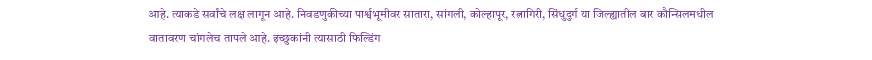आहे. त्याकडे सर्वांचे लक्ष लागून आहे. निवडणुकीच्या पार्श्वभूमीवर सातारा, सांगली, कोल्हापूर, रत्नागिरी, सिंधुदुर्ग या जिल्ह्यातील बार कौन्सिलमधील वातावरण चांगलेच तापले आहे. इच्छुकांनी त्यासाठी फिल्डिंग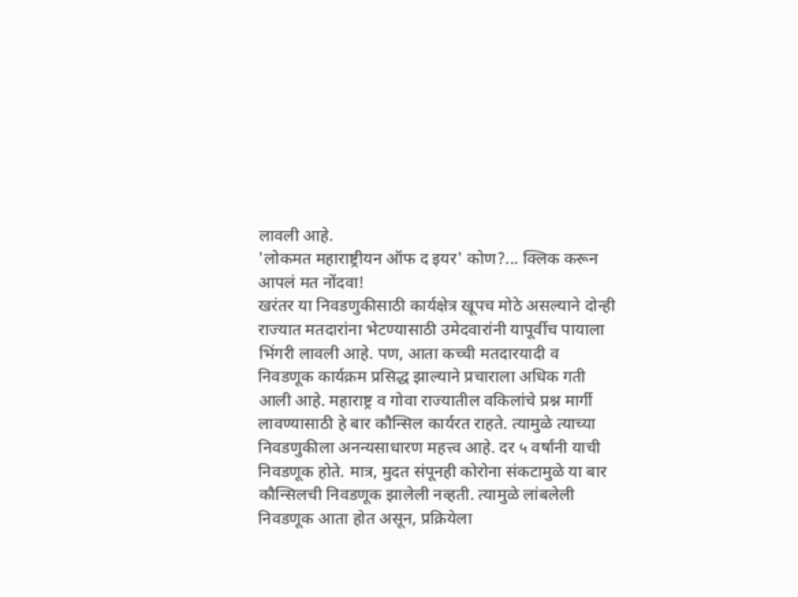लावली आहे.
'लोकमत महाराष्ट्रीयन ऑफ द इयर' कोण?... क्लिक करून आपलं मत नोंदवा!
खरंतर या निवडणुकीसाठी कार्यक्षेत्र खूपच मोठे असल्याने दोन्ही राज्यात मतदारांना भेटण्यासाठी उमेदवारांनी यापूर्वीच पायाला भिंगरी लावली आहे. पण, आता कच्ची मतदारयादी व निवडणूक कार्यक्रम प्रसिद्ध झाल्याने प्रचाराला अधिक गती आली आहे. महाराष्ट्र व गोवा राज्यातील वकिलांचे प्रश्न मार्गी लावण्यासाठी हे बार कौन्सिल कार्यरत राहते. त्यामुळे त्याच्या निवडणुकीला अनन्यसाधारण महत्त्व आहे. दर ५ वर्षांनी याची निवडणूक होते. मात्र, मुदत संपूनही कोरोना संकटामुळे या बार कौन्सिलची निवडणूक झालेली नव्हती. त्यामुळे लांबलेली निवडणूक आता होत असून, प्रक्रियेला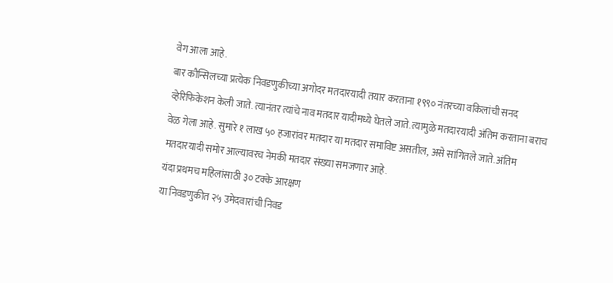वेग आला आहे.
बार कौन्सिलच्या प्रत्येक निवडणुकीच्या अगोदर मतदारयादी तयार करताना १९९० नंतरच्या वकिलांची सनद व्हेरिफिकेशन केली जाते. त्यानंतर त्यांचे नाव मतदार यादीमध्ये घेतले जाते. त्यामुळे मतदारयादी अंतिम करताना बराच वेळ गेला आहे. सुमारे १ लाख ५० हजारांवर मतदार या मतदार समाविष्ट असतील, असे सांगितले जाते. अंतिम मतदारयादी समोर आल्यावरच नेमकी मतदार संख्या समजणार आहे.
यंदा प्रथमच महिलांसाठी ३० टक्के आरक्षण
या निवडणुकीत २५ उमेदवारांची निवड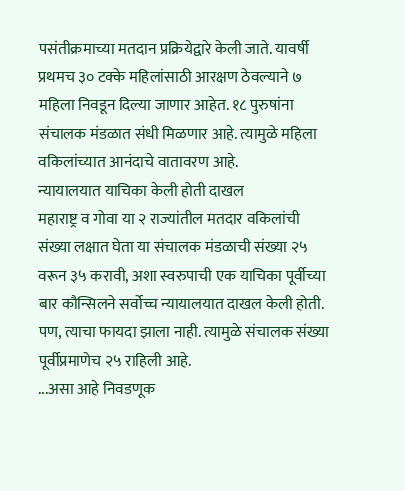पसंतीक्रमाच्या मतदान प्रक्रियेद्वारे केली जाते. यावर्षी प्रथमच ३० टक्के महिलांसाठी आरक्षण ठेवल्याने ७ महिला निवडून दिल्या जाणार आहेत. १८ पुरुषांना संचालक मंडळात संधी मिळणार आहे. त्यामुळे महिला वकिलांच्यात आनंदाचे वातावरण आहे.
न्यायालयात याचिका केली होती दाखल
महाराष्ट्र व गोवा या २ राज्यांतील मतदार वकिलांची संख्या लक्षात घेता या संचालक मंडळाची संख्या २५ वरून ३५ करावी, अशा स्वरुपाची एक याचिका पूर्वीच्या बार कौन्सिलने सर्वोच्च न्यायालयात दाखल केली होती. पण, त्याचा फायदा झाला नाही. त्यामुळे संचालक संख्या पूर्वीप्रमाणेच २५ राहिली आहे.
...असा आहे निवडणूक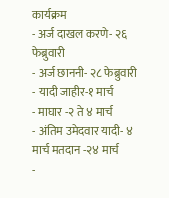कार्यक्रम
- अर्ज दाखल करणे- २६ फेब्रुवारी
- अर्ज छाननी- २८ फेब्रुवारी
- यादी जाहीर-१ मार्च
- माघार -२ ते ४ मार्च
- अंतिम उमेदवार यादी- ४ मार्च मतदान -२४ मार्च
-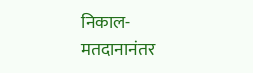निकाल- मतदानानंतर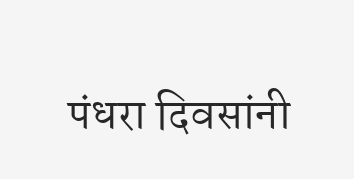पंधरा दिवसांनी